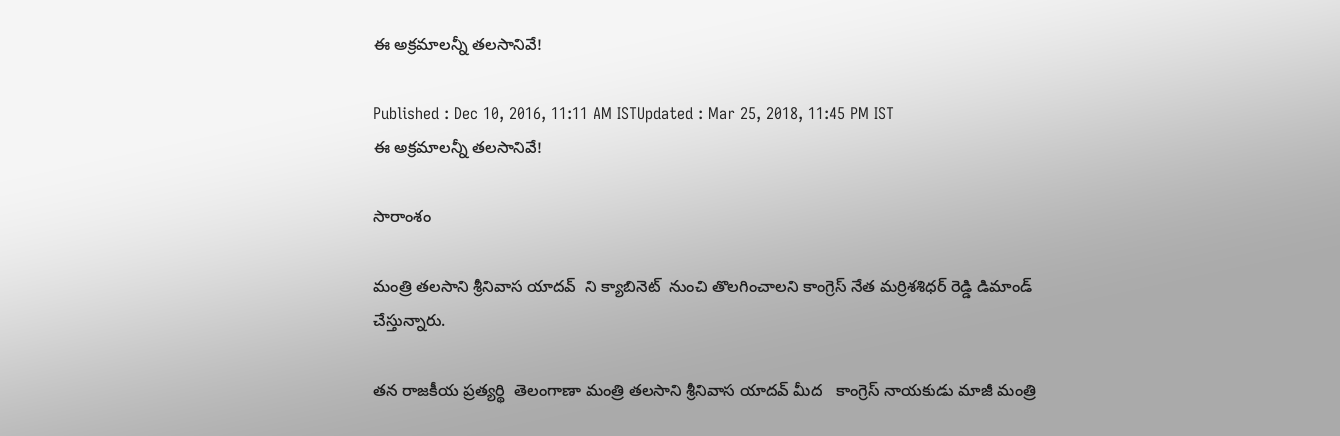ఈ అక్రమాలన్నీ తలసానివే!

Published : Dec 10, 2016, 11:11 AM ISTUpdated : Mar 25, 2018, 11:45 PM IST
ఈ అక్రమాలన్నీ తలసానివే!

సారాంశం

మంత్రి తలసాని శ్రీనివాస యాదవ్  ని క్యాబినెట్  నుంచి తొలగించాలని కాంగ్రెస్ నేత మర్రిశశిధర్ రెడ్డి డిమాండ్ చేస్తున్నారు.

తన రాజకీయ ప్రత్యర్థి  తెలంగాణా మంత్రి తలసాని శ్రీనివాస యాదవ్ మీద   కాంగ్రెస్ నాయకుడు మాజీ మంత్రి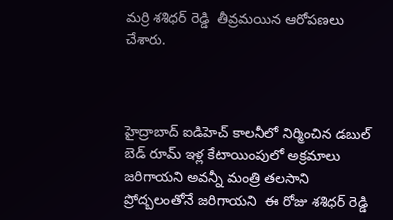మర్రి శశిధర్ రెడ్డి  తీవ్రమయిన ఆరోపణలు చేశారు.



హైద్రాబాద్ ఐడిహెచ్ కాలనీలో నిర్మించిన డబుల్ బెడ్ రూమ్ ఇళ్ల కేటాయింపులో అక్రమాలు జరిగాయని అవన్నీ మంత్రి తలసాని ప్రోద్బలంతోనే జరిగాయని  ఈ రోజు శశిధర్ రెడ్డి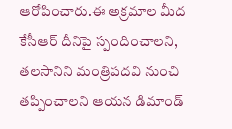ఆరోపించారు.ఈ అక్రమాల మీద కేసీఆర్ దీనిపై స్పందించాలని, తలసానిని మంత్రిపదవి నుంచి తప్పించాలని ఆయన డిమాండ్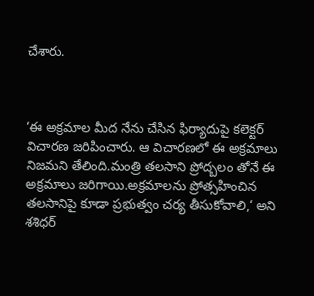చేశారు.



‘ఈ అక్రమాల మీద నేను చేసిన ఫిర్యాదుపై కలెక్టర్ విచారణ జరిపించారు. ఆ విచారణలో ఈ అక్రమాలు నిజమని తేలింది.మంత్రి తలసాని ప్రోద్బలం తోనే ఈ అక్రమాలు జరిగాయి.అక్రమాలను ప్రోత్సహించిన తలసానిపై కూడా ప్రభుత్వం చర్య తీసుకోవాలి,‘ అని శశిధర్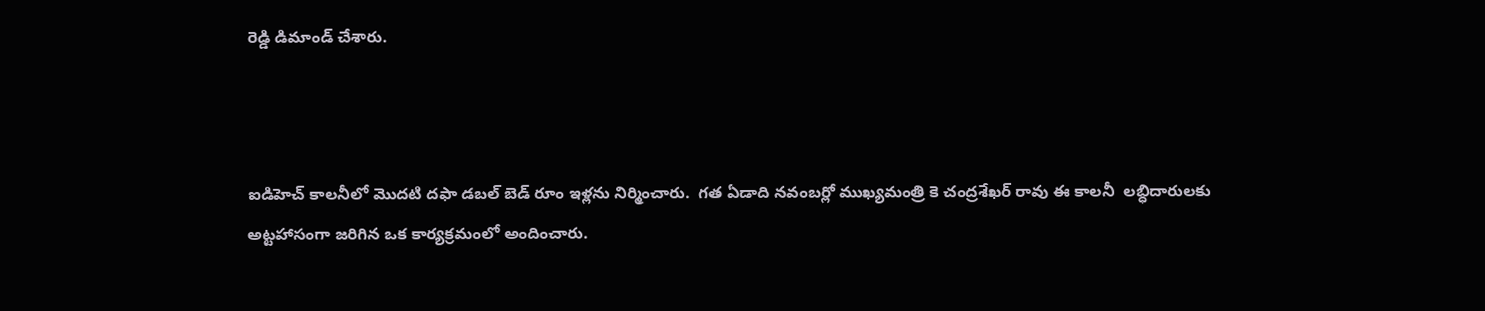రెడ్డి డిమాండ్ చేశారు.



ఐడిహెచ్ కాలనీలో మొదటి దఫా డబల్ బెడ్ రూం ఇళ్లను నిర్మించారు.  గత ఏడాది నవంబర్లో ముఖ్యమంత్రి కె చంద్రశేఖర్ రావు ఈ కాలనీ  లబ్ధిదారులకు అట్టహాసంగా జరిగిన ఒక కార్యక్రమంలో అందించారు.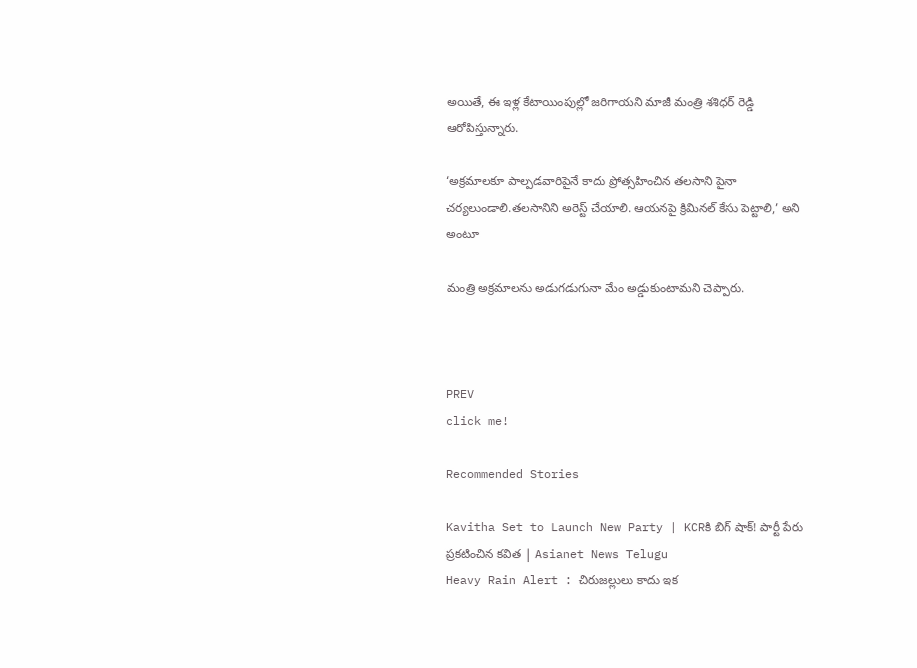అయితే, ఈ ఇళ్ల కేటాయింపుల్లో జరిగాయని మాజీ మంత్రి శశిధర్ రెడ్డి ఆరోపిస్తున్నారు.

‘అక్రమాలకూ పాల్పడవారిపైనే కాదు ప్రోత్సహించిన తలసాని పైనా చర్యలుండాలి.తలసానిని అరెస్ట్ చేయాలి. ఆయనపై క్రిమినల్ కేసు పెట్టాలి,’ అని అంటూ

మంత్రి అక్రమాలను అడుగడుగునా మేం అడ్డుకుంటామని చెప్పారు.



PREV
click me!

Recommended Stories

Kavitha Set to Launch New Party | KCRకి బిగ్ షాక్! పార్టీ పేరు ప్రకటించిన కవిత | Asianet News Telugu
Heavy Rain Alert : చిరుజల్లులు కాదు ఇక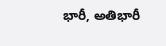భారీ, అతిభారీ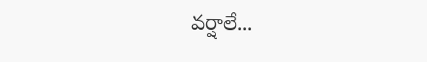వర్షాలే...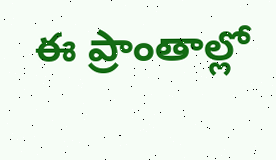ఈ ప్రాంతాల్లో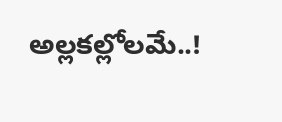అల్లకల్లోలమే..!